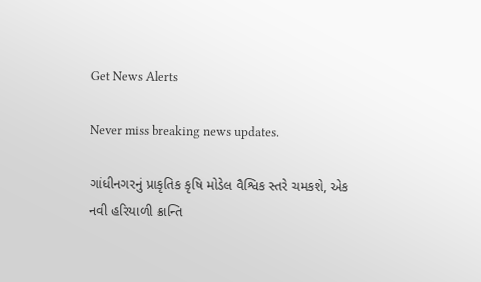Get News Alerts

Never miss breaking news updates.

ગાંધીનગરનું પ્રાકૃતિક કૃષિ મોડેલ વૈશ્વિક સ્તરે ચમકશે, એક નવી હરિયાળી ક્રાન્તિ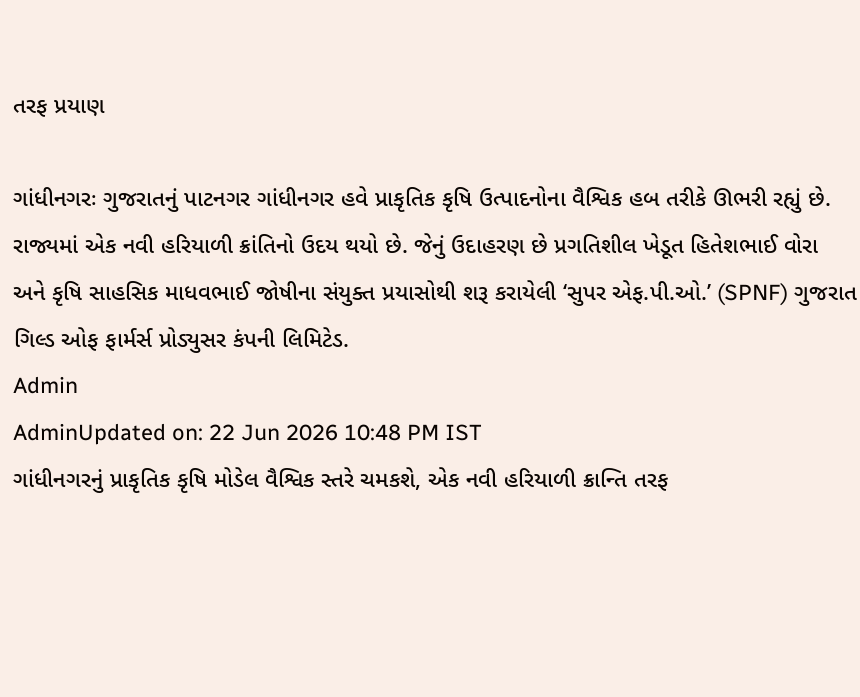તરફ પ્રયાણ

ગાંધીનગરઃ ગુજરાતનું પાટનગર ગાંધીનગર હવે પ્રાકૃતિક કૃષિ ઉત્પાદનોના વૈશ્વિક હબ તરીકે ઊભરી રહ્યું છે. રાજ્યમાં એક નવી હરિયાળી ક્રાંતિનો ઉદય થયો છે. જેનું ઉદાહરણ છે પ્રગતિશીલ ખેડૂત હિતેશભાઈ વોરા અને કૃષિ સાહસિક માધવભાઈ જોષીના સંયુક્ત પ્રયાસોથી શરૂ કરાયેલી ‘સુપર એફ.પી.ઓ.’ (SPNF) ગુજરાત ગિલ્ડ ઓફ ફાર્મર્સ પ્રોડ્યુસર કંપની લિમિટેડ.
Admin
AdminUpdated on: 22 Jun 2026 10:48 PM IST
ગાંધીનગરનું પ્રાકૃતિક કૃષિ મોડેલ વૈશ્વિક સ્તરે ચમકશે, એક નવી હરિયાળી ક્રાન્તિ તરફ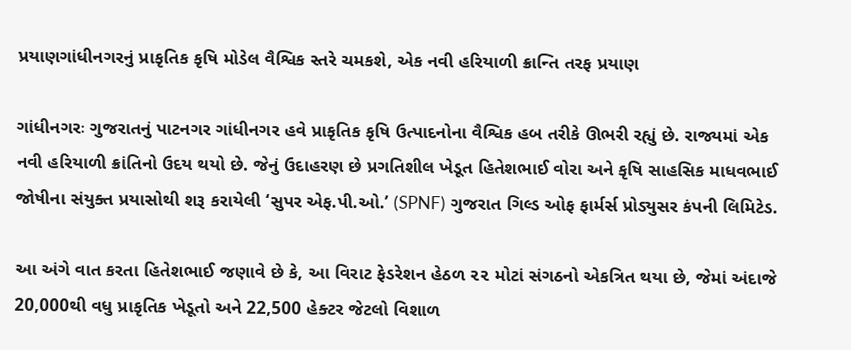પ્રયાણગાંધીનગરનું પ્રાકૃતિક કૃષિ મોડેલ વૈશ્વિક સ્તરે ચમકશે, એક નવી હરિયાળી ક્રાન્તિ તરફ પ્રયાણ

ગાંધીનગરઃ ગુજરાતનું પાટનગર ગાંધીનગર હવે પ્રાકૃતિક કૃષિ ઉત્પાદનોના વૈશ્વિક હબ તરીકે ઊભરી રહ્યું છે. રાજ્યમાં એક નવી હરિયાળી ક્રાંતિનો ઉદય થયો છે. જેનું ઉદાહરણ છે પ્રગતિશીલ ખેડૂત હિતેશભાઈ વોરા અને કૃષિ સાહસિક માધવભાઈ જોષીના સંયુક્ત પ્રયાસોથી શરૂ કરાયેલી ‘સુપર એફ.પી.ઓ.’ (SPNF) ગુજરાત ગિલ્ડ ઓફ ફાર્મર્સ પ્રોડ્યુસર કંપની લિમિટેડ.

આ અંગે વાત કરતા હિતેશભાઈ જણાવે છે કે, આ વિરાટ ફેડરેશન હેઠળ ૨૨ મોટાં સંગઠનો એકત્રિત થયા છે, જેમાં અંદાજે 20,000થી વધુ પ્રાકૃતિક ખેડૂતો અને 22,500 હેક્ટર જેટલો વિશાળ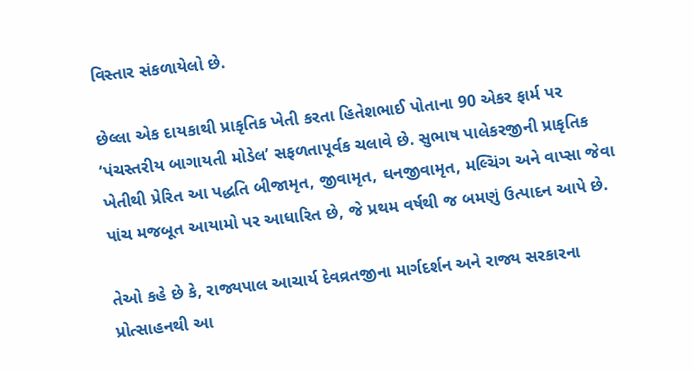વિસ્તાર સંકળાયેલો છે.

છેલ્લા એક દાયકાથી પ્રાકૃતિક ખેતી કરતા હિતેશભાઈ પોતાના 90 એકર ફાર્મ પર ‘પંચસ્તરીય બાગાયતી મોડેલ’ સફળતાપૂર્વક ચલાવે છે. સુભાષ પાલેકરજીની પ્રાકૃતિક ખેતીથી પ્રેરિત આ પદ્ધતિ બીજામૃત, જીવામૃત, ઘનજીવામૃત, મલ્ચિંગ અને વાપ્સા જેવા પાંચ મજબૂત આયામો પર આધારિત છે, જે પ્રથમ વર્ષથી જ બમણું ઉત્પાદન આપે છે.

તેઓ કહે છે કે, રાજ્યપાલ આચાર્ય દેવવ્રતજીના માર્ગદર્શન અને રાજ્ય સરકારના પ્રોત્સાહનથી આ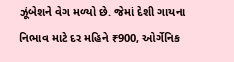ઝૂંબેશને વેગ મળ્યો છે. જેમાં દેશી ગાયના નિભાવ માટે દર મહિને ₹900, ઓર્ગેનિક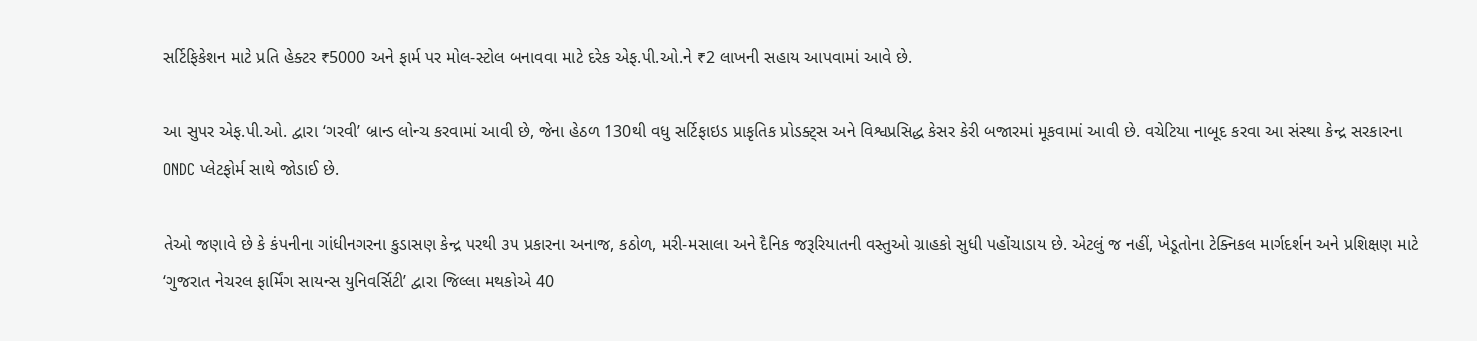સર્ટિફિકેશન માટે પ્રતિ હેક્ટર ₹5000 અને ફાર્મ પર મોલ-સ્ટોલ બનાવવા માટે દરેક એફ.પી.ઓ.ને ₹2 લાખની સહાય આપવામાં આવે છે.

આ સુપર એફ.પી.ઓ. દ્વારા ‘ગરવી’ બ્રાન્ડ લોન્ચ કરવામાં આવી છે, જેના હેઠળ 130થી વધુ સર્ટિફાઇડ પ્રાકૃતિક પ્રોડક્ટ્સ અને વિશ્વપ્રસિદ્ધ કેસર કેરી બજારમાં મૂકવામાં આવી છે. વચેટિયા નાબૂદ કરવા આ સંસ્થા કેન્દ્ર સરકારના ONDC પ્લેટફોર્મ સાથે જોડાઈ છે.

તેઓ જણાવે છે કે કંપનીના ગાંધીનગરના કુડાસણ કેન્દ્ર પરથી ૩૫ પ્રકારના અનાજ, કઠોળ, મરી-મસાલા અને દૈનિક જરૂરિયાતની વસ્તુઓ ગ્રાહકો સુધી પહોંચાડાય છે. એટલું જ નહીં, ખેડૂતોના ટેક્નિકલ માર્ગદર્શન અને પ્રશિક્ષણ માટે ‘ગુજરાત નેચરલ ફાર્મિંગ સાયન્સ યુનિવર્સિટી’ દ્વારા જિલ્લા મથકોએ 40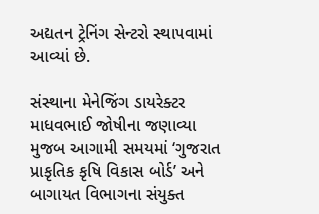અદ્યતન ટ્રેનિંગ સેન્ટરો સ્થાપવામાં આવ્યાં છે.

સંસ્થાના મેનેજિંગ ડાયરેક્ટર માધવભાઈ જોષીના જણાવ્યા મુજબ આગામી સમયમાં ‘ગુજરાત પ્રાકૃતિક કૃષિ વિકાસ બોર્ડ’ અને બાગાયત વિભાગના સંયુક્ત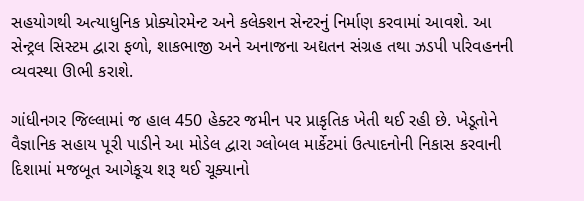સહયોગથી અત્યાધુનિક પ્રોક્યોરમેન્ટ અને કલેક્શન સેન્ટરનું નિર્માણ કરવામાં આવશે. આ સેન્ટ્રલ સિસ્ટમ દ્વારા ફળો, શાકભાજી અને અનાજના અદ્યતન સંગ્રહ તથા ઝડપી પરિવહનની વ્યવસ્થા ઊભી કરાશે.

ગાંધીનગર જિલ્લામાં જ હાલ 450 હેક્ટર જમીન પર પ્રાકૃતિક ખેતી થઈ રહી છે. ખેડૂતોને વૈજ્ઞાનિક સહાય પૂરી પાડીને આ મોડેલ દ્વારા ગ્લોબલ માર્કેટમાં ઉત્પાદનોની નિકાસ કરવાની દિશામાં મજબૂત આગેકૂચ શરૂ થઈ ચૂક્યાનો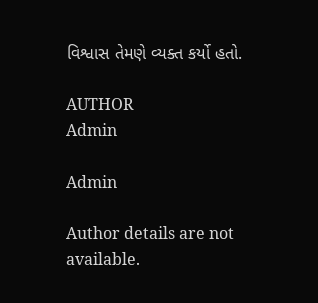વિશ્વાસ તેમણે વ્યક્ત કર્યો હતો.

AUTHOR
Admin

Admin

Author details are not available.